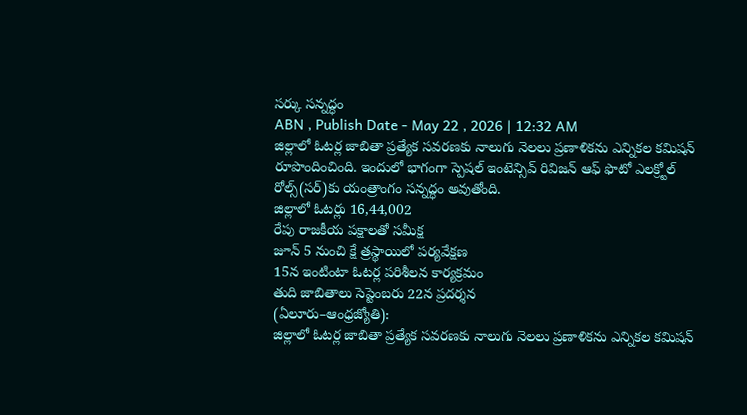సర్కు సన్నద్ధం
ABN , Publish Date - May 22 , 2026 | 12:32 AM
జిల్లాలో ఓటర్ల జాబితా ప్రత్యేక సవరణకు నాలుగు నెలలు ప్రణాళికను ఎన్నికల కమిషన్ రూపొందించింది. ఇందులో భాగంగా స్పెషల్ ఇంటెన్సివ్ రివిజన్ ఆఫ్ ఫొటో ఎలక్ర్టోల్ రోల్స్(సర్)కు యంత్రాంగం సన్నద్ధం అవుతోంది.
జిల్లాలో ఓటర్లు 16,44,002
రేపు రాజకీయ పక్షాలతో సమీక్ష
జూన్ 5 నుంచి క్షే త్రస్థాయిలో పర్యవేక్షణ
15న ఇంటింటా ఓటర్ల పరిశీలన కార్యక్రమం
తుది జాబితాలు సెప్టెంబరు 22న ప్రదర్శన
(ఏలూరు–ఆంధ్రజ్యోతి):
జిల్లాలో ఓటర్ల జాబితా ప్రత్యేక సవరణకు నాలుగు నెలలు ప్రణాళికను ఎన్నికల కమిషన్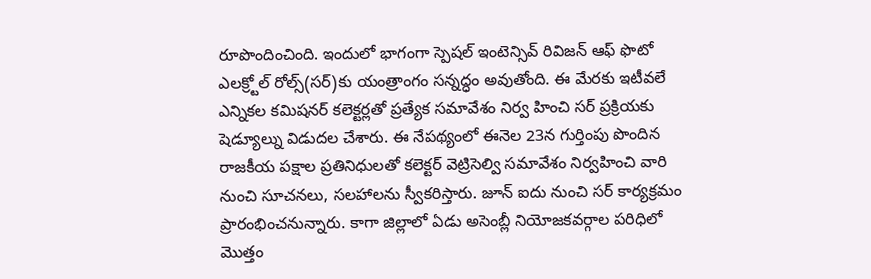రూపొందించింది. ఇందులో భాగంగా స్పెషల్ ఇంటెన్సివ్ రివిజన్ ఆఫ్ ఫొటో ఎలక్ర్టోల్ రోల్స్(సర్)కు యంత్రాంగం సన్నద్ధం అవుతోంది. ఈ మేరకు ఇటీవలే ఎన్నికల కమిషనర్ కలెక్టర్లతో ప్రత్యేక సమావేశం నిర్వ హించి సర్ ప్రక్రియకు షెడ్యూల్ను విడుదల చేశారు. ఈ నేపథ్యంలో ఈనెల 23న గుర్తింపు పొందిన రాజకీయ పక్షాల ప్రతినిధులతో కలెక్టర్ వెట్రిసెల్వి సమావేశం నిర్వహించి వారి నుంచి సూచనలు, సలహాలను స్వీకరిస్తారు. జూన్ ఐదు నుంచి సర్ కార్యక్రమం ప్రారంభించనున్నారు. కాగా జిల్లాలో ఏడు అసెంబ్లీ నియోజకవర్గాల పరిధిలో మొత్తం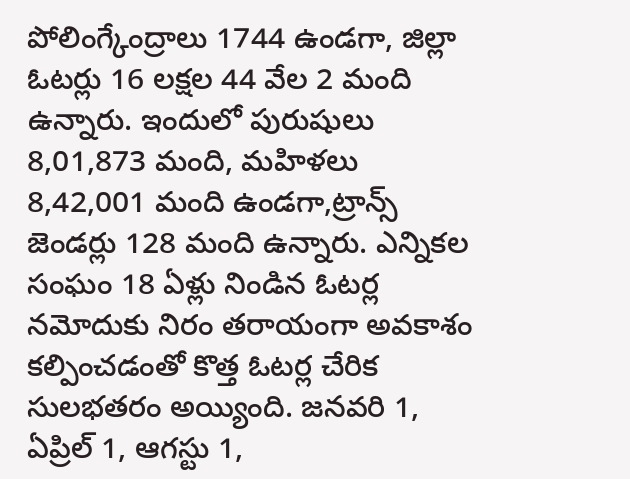పోలింగ్కేంద్రాలు 1744 ఉండగా, జిల్లా ఓటర్లు 16 లక్షల 44 వేల 2 మంది ఉన్నారు. ఇందులో పురుషులు 8,01,873 మంది, మహిళలు 8,42,001 మంది ఉండగా,ట్రాన్స్ జెండర్లు 128 మంది ఉన్నారు. ఎన్నికల సంఘం 18 ఏళ్లు నిండిన ఓటర్ల నమోదుకు నిరం తరాయంగా అవకాశం కల్పించడంతో కొత్త ఓటర్ల చేరిక సులభతరం అయ్యింది. జనవరి 1, ఏప్రిల్ 1, ఆగస్టు 1,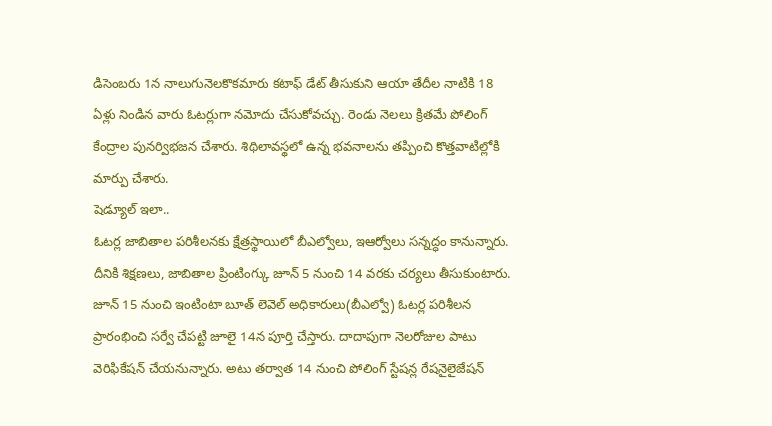డిసెంబరు 1న నాలుగునెలకొకమారు కటాఫ్ డేట్ తీసుకుని ఆయా తేదీల నాటికి 18 ఏళ్లు నిండిన వారు ఓటర్లుగా నమోదు చేసుకోవచ్చు. రెండు నెలలు క్రితమే పోలింగ్ కేంద్రాల పునర్విభజన చేశారు. శిథిలావస్థలో ఉన్న భవనాలను తప్పించి కొత్తవాటిల్లోకి మార్పు చేశారు.
షెడ్యూల్ ఇలా..
ఓటర్ల జాబితాల పరిశీలనకు క్షేత్రస్థాయిలో బీఎల్వోలు, ఇఆర్వోలు సన్నద్ధం కానున్నారు. దీనికి శిక్షణలు, జాబితాల ప్రింటింగ్కు జూన్ 5 నుంచి 14 వరకు చర్యలు తీసుకుంటారు. జూన్ 15 నుంచి ఇంటింటా బూత్ లెవెల్ అధికారులు(బీఎల్వో) ఓటర్ల పరిశీలన ప్రారంభించి సర్వే చేపట్టి జూలై 14న పూర్తి చేస్తారు. దాదాపుగా నెలరోజుల పాటు వెరిఫికేషన్ చేయనున్నారు. అటు తర్వాత 14 నుంచి పోలింగ్ స్టేషన్ల రేషనైలైజేషన్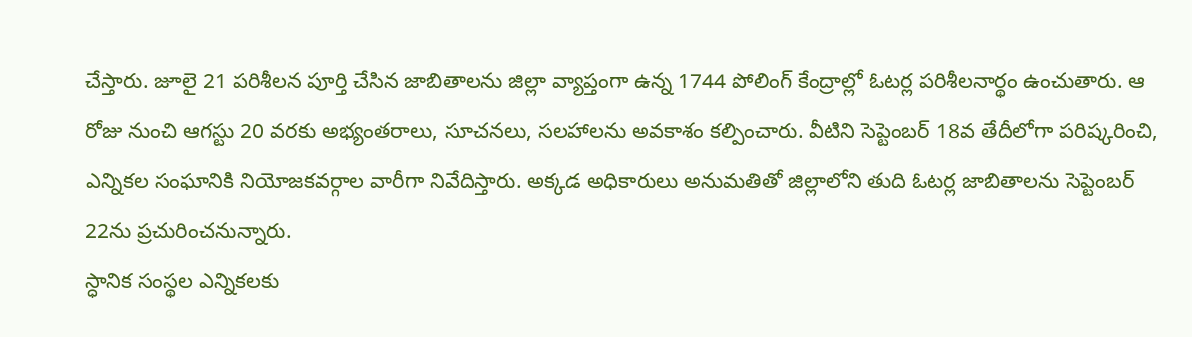చేస్తారు. జూలై 21 పరిశీలన పూర్తి చేసిన జాబితాలను జిల్లా వ్యాప్తంగా ఉన్న 1744 పోలింగ్ కేంద్రాల్లో ఓటర్ల పరిశీలనార్థం ఉంచుతారు. ఆ రోజు నుంచి ఆగస్టు 20 వరకు అభ్యంతరాలు, సూచనలు, సలహాలను అవకాశం కల్పించారు. వీటిని సెప్టెంబర్ 18వ తేదీలోగా పరిష్కరించి, ఎన్నికల సంఘానికి నియోజకవర్గాల వారీగా నివేదిస్తారు. అక్కడ అధికారులు అనుమతితో జిల్లాలోని తుది ఓటర్ల జాబితాలను సెప్టెంబర్ 22ను ప్రచురించనున్నారు.
స్ధానిక సంస్థల ఎన్నికలకు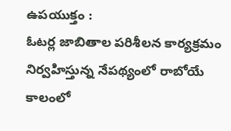ఉపయుక్తం :
ఓటర్ల జాబితాల పరిశీలన కార్యక్రమం నిర్వహిస్తున్న నేపథ్యంలో రాబోయే కాలంలో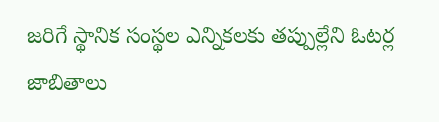జరిగే స్థానిక సంస్థల ఎన్నికలకు తప్పుల్లేని ఓటర్ల జాబితాలు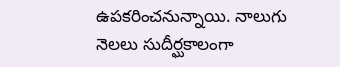ఉపకరించనున్నాయి. నాలుగు నెలలు సుదీర్ఘకాలంగా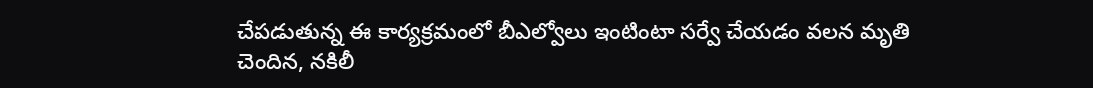చేపడుతున్న ఈ కార్యక్రమంలో బీఎల్వోలు ఇంటింటా సర్వే చేయడం వలన మృతి చెందిన, నకిలీ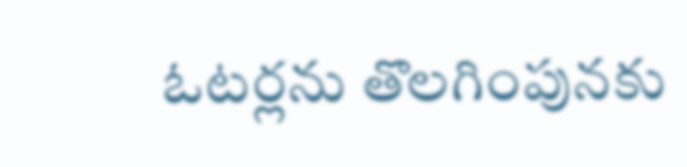ఓటర్లను తొలగింపునకు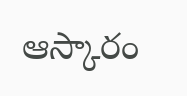ఆస్కారం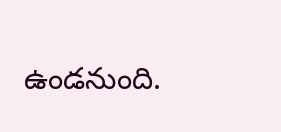ఉండనుంది.